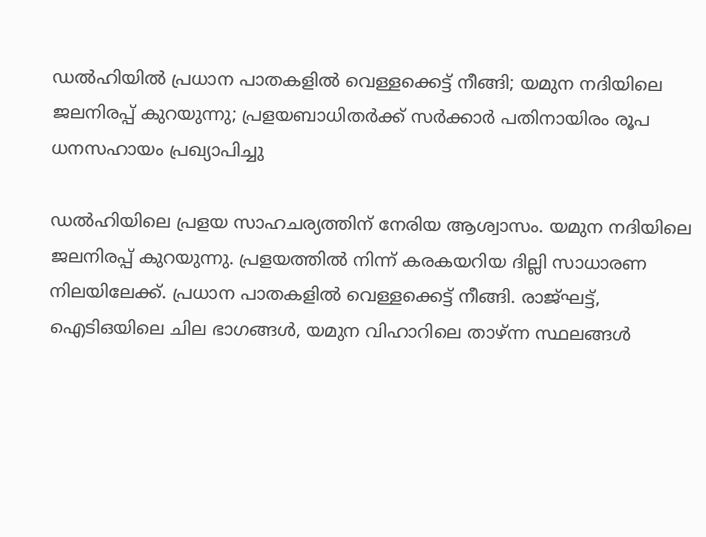ഡൽഹിയിൽ പ്രധാന പാതകളിൽ വെള്ളക്കെട്ട് നീങ്ങി; യമുന നദിയിലെ ജലനിരപ്പ് കുറയുന്നു; പ്രളയബാധിതർക്ക് സർക്കാർ പതിനായിരം രൂപ ധനസഹായം പ്രഖ്യാപിച്ചു

ഡൽഹിയിലെ പ്രളയ സാഹചര്യത്തിന് നേരിയ ആശ്വാസം. യമുന നദിയിലെ ജലനിരപ്പ് കുറയുന്നു. പ്രളയത്തിൽ നിന്ന് കരകയറിയ ദില്ലി സാധാരണ നിലയിലേക്ക്. പ്രധാന പാതകളിൽ വെള്ളക്കെട്ട് നീങ്ങി. രാജ്ഘട്ട്, ഐടിഒയിലെ ചില ഭാഗങ്ങൾ, യമുന വിഹാറിലെ താഴ്ന്ന സ്ഥലങ്ങൾ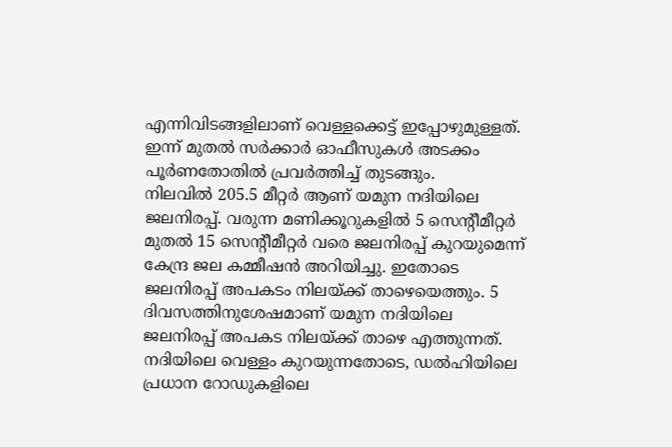എന്നിവിടങ്ങളിലാണ് വെള്ളക്കെട്ട് ഇപ്പോഴുമുള്ളത്. ഇന്ന് മുതൽ സർക്കാർ ഓഫീസുകൾ അടക്കം പൂർണതോതിൽ പ്രവർത്തിച്ച് തുടങ്ങും.
നിലവിൽ 205.5 മീറ്റർ ആണ് യമുന നദിയിലെ ജലനിരപ്പ്. വരുന്ന മണിക്കൂറുകളിൽ 5 സെന്റീമീറ്റർ മുതൽ 15 സെന്റീമീറ്റർ വരെ ജലനിരപ്പ് കുറയുമെന്ന് കേന്ദ്ര ജല കമ്മീഷൻ അറിയിച്ചു. ഇതോടെ ജലനിരപ്പ് അപകടം നിലയ്ക്ക് താഴെയെത്തും. 5 ദിവസത്തിനുശേഷമാണ് യമുന നദിയിലെ ജലനിരപ്പ് അപകട നിലയ്ക്ക് താഴെ എത്തുന്നത്. നദിയിലെ വെള്ളം കുറയുന്നതോടെ, ഡൽഹിയിലെ പ്രധാന റോഡുകളിലെ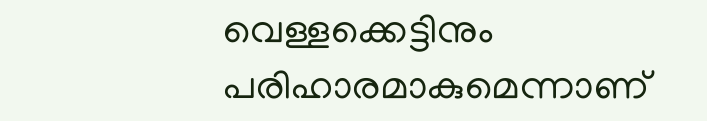വെള്ളക്കെട്ടിനും പരിഹാരമാകുമെന്നാണ്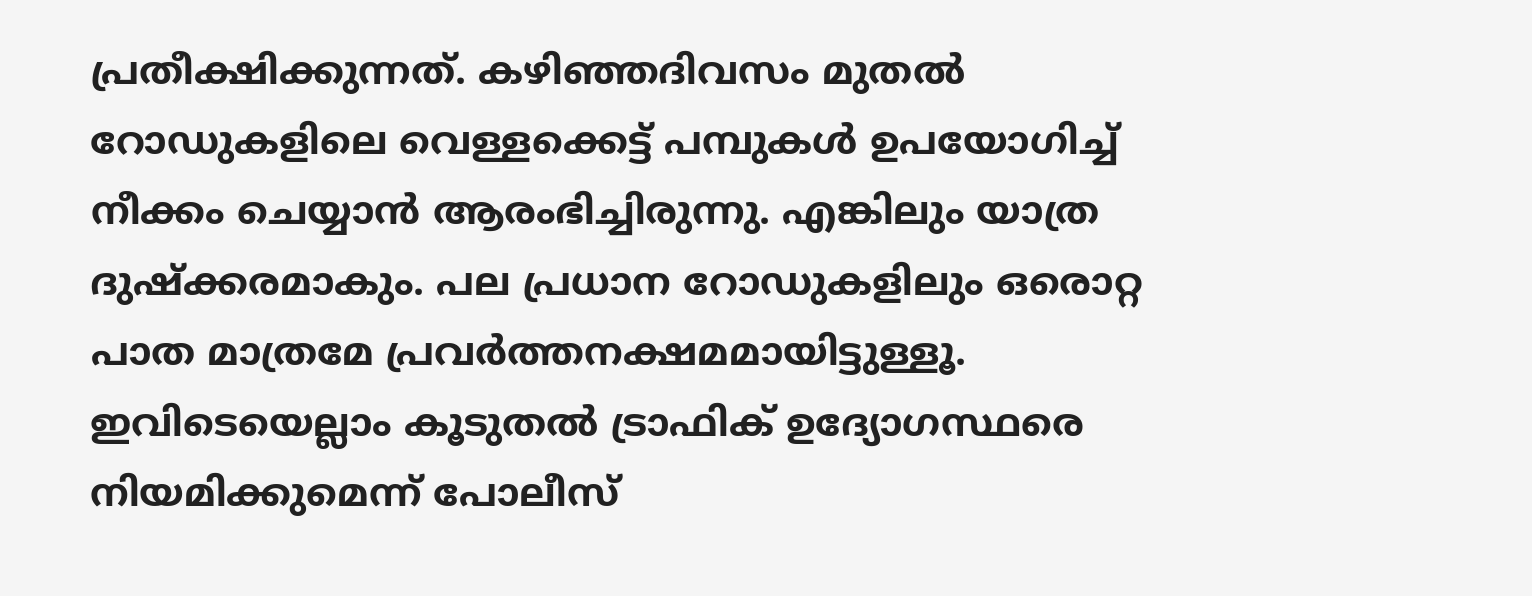പ്രതീക്ഷിക്കുന്നത്. കഴിഞ്ഞദിവസം മുതൽ റോഡുകളിലെ വെള്ളക്കെട്ട് പമ്പുകൾ ഉപയോഗിച്ച് നീക്കം ചെയ്യാൻ ആരംഭിച്ചിരുന്നു. എങ്കിലും യാത്ര ദുഷ്ക്കരമാകും. പല പ്രധാന റോഡുകളിലും ഒരൊറ്റ പാത മാത്രമേ പ്രവർത്തനക്ഷമമായിട്ടുള്ളൂ. ഇവിടെയെല്ലാം കൂടുതൽ ട്രാഫിക് ഉദ്യോഗസ്ഥരെ നിയമിക്കുമെന്ന് പോലീസ്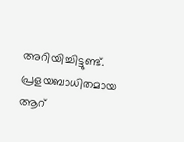അറിയിച്ചിട്ടുണ്ട്.
പ്രളയബാധിതമായ ആറ്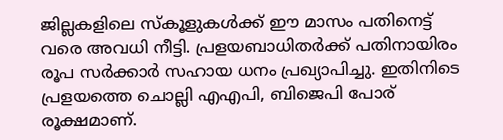ജില്ലകളിലെ സ്കൂളുകൾക്ക് ഈ മാസം പതിനെട്ട് വരെ അവധി നീട്ടി. പ്രളയബാധിതർക്ക് പതിനായിരം രൂപ സർക്കാർ സഹായ ധനം പ്രഖ്യാപിച്ചു. ഇതിനിടെ പ്രളയത്തെ ചൊല്ലി എഎപി, ബിജെപി പോര് രൂക്ഷമാണ്.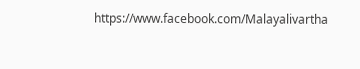https://www.facebook.com/Malayalivartha